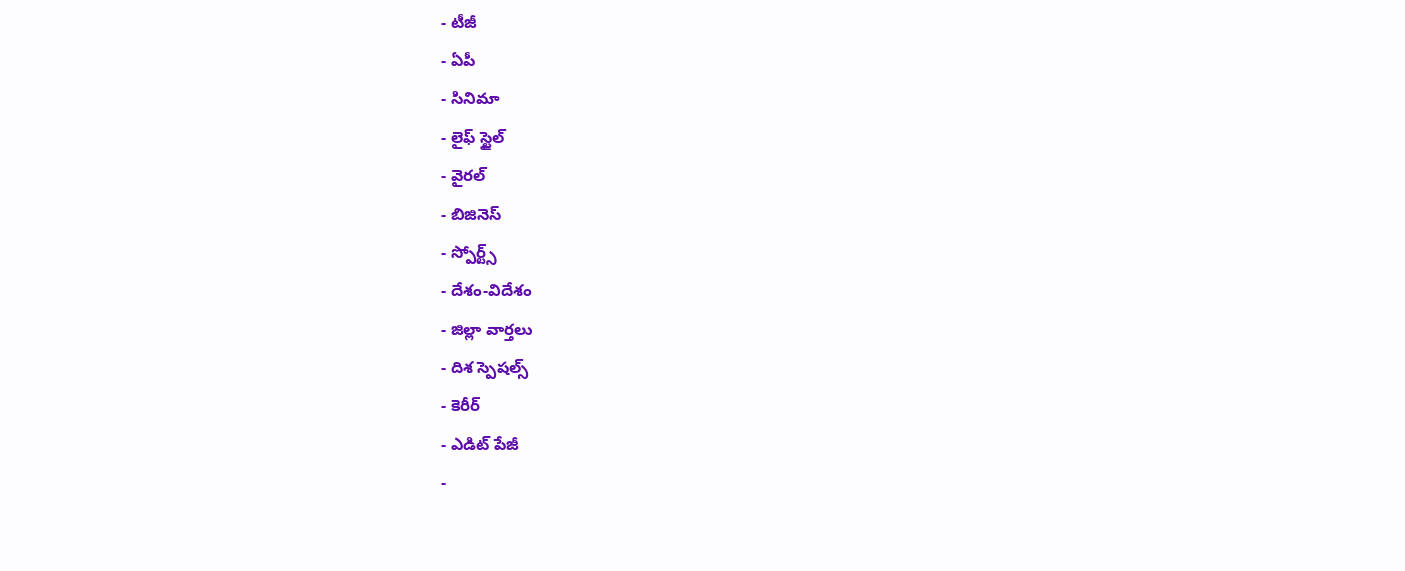- టీజీ
- ఏపీ
- సినిమా
- లైఫ్ స్టైల్
- వైరల్
- బిజినెస్
- స్పోర్ట్స్
- దేశం-విదేశం
- జిల్లా వార్తలు
- దిశ స్పెషల్స్
- కెరీర్
- ఎడిట్ పేజీ
-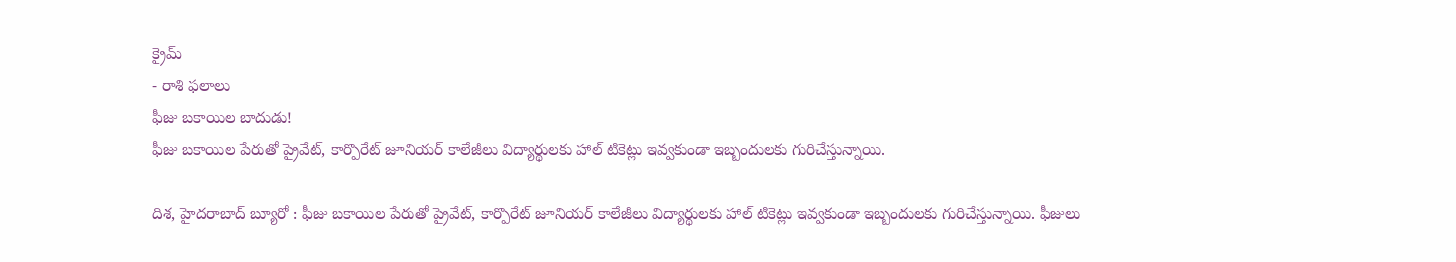క్రైమ్
- రాశి ఫలాలు
ఫీజు బకాయిల బాదుడు!
ఫీజు బకాయిల పేరుతో ప్రైవేట్, కార్పొరేట్ జూనియర్ కాలేజీలు విద్యార్థులకు హాల్ టికెట్లు ఇవ్వకుండా ఇబ్బందులకు గురిచేస్తున్నాయి.

దిశ, హైదరాబాద్ బ్యూరో : ఫీజు బకాయిల పేరుతో ప్రైవేట్, కార్పొరేట్ జూనియర్ కాలేజీలు విద్యార్థులకు హాల్ టికెట్లు ఇవ్వకుండా ఇబ్బందులకు గురిచేస్తున్నాయి. ఫీజులు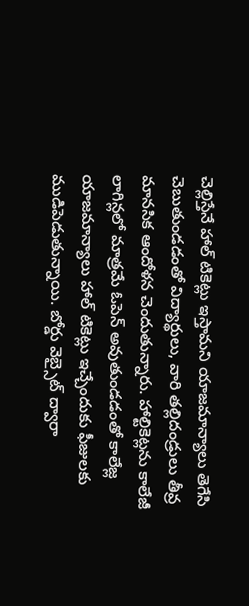చెల్లిస్తేనే హాల్ టికెట్లు ఇస్తామని యాజమాన్యాలు తెగేసి చెబుతుండడంతో విద్యార్థులు, వారి తల్లిదండ్రులు తీవ్ర మానసిక ఆందోళన చెందుతున్నారు. హాల్టికెట్లను కాలేజీ లాగిన్లలో మాత్రమే ఓపెన్ అవుతుండడంతో కాలేజ్ల యాజమాన్యాలు హాల్ టికెట్లు ఇచ్చేందుకు ఫీజులకు ముడిపెడుతున్నాయి. బోర్డు వెబ్సైట్ ద్వారా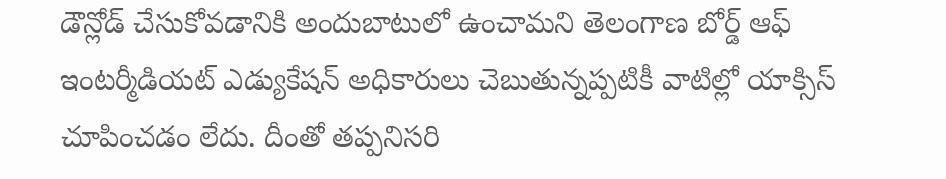డౌన్లోడ్ చేసుకోవడానికి అందుబాటులో ఉంచామని తెలంగాణ బోర్డ్ ఆఫ్ ఇంటర్మీడియట్ ఎడ్యుకేషన్ అధికారులు చెబుతున్నప్పటికీ వాటిల్లో యాక్సిస్ చూపించడం లేదు. దీంతో తప్పనిసరి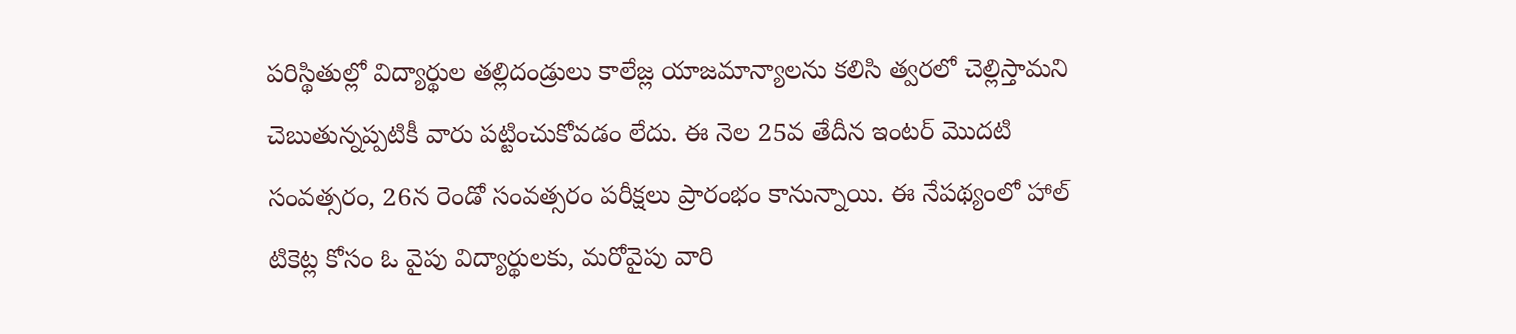పరిస్థితుల్లో విద్యార్థుల తల్లిదండ్రులు కాలేజ్ల యాజమాన్యాలను కలిసి త్వరలో చెల్లిస్తామని చెబుతున్నప్పటికీ వారు పట్టించుకోవడం లేదు. ఈ నెల 25వ తేదీన ఇంటర్ మొదటి సంవత్సరం, 26న రెండో సంవత్సరం పరీక్షలు ప్రారంభం కానున్నాయి. ఈ నేపథ్యంలో హాల్ టికెట్ల కోసం ఓ వైపు విద్యార్థులకు, మరోవైపు వారి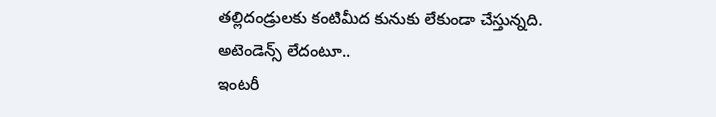తల్లిదండ్రులకు కంటిమీద కునుకు లేకుండా చేస్తున్నది.
అటెండెన్స్ లేదంటూ..
ఇంటరీ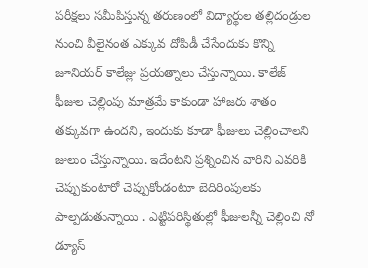పరీక్షలు సమీపిస్తున్న తరుణంలో విద్యార్థుల తల్లిదండ్రుల నుంచి వీలైనంత ఎక్కువ దోపిడీ చేసేందుకు కొన్ని జూనియర్ కాలేజ్లు ప్రయత్నాలు చేస్తున్నాయి. కాలేజ్ ఫీజుల చెల్లింపు మాత్రమే కాకుండా హాజరు శాతం తక్కువగా ఉందని, ఇందుకు కూడా ఫీజులు చెల్లించాలని జులుం చేస్తున్నాయి. ఇదేంటని ప్రశ్నించిన వారిని ఎవరికి చెప్పుకుంటారో చెప్పుకోండంటూ బెదిరింపులకు పాల్పడుతున్నాయి . ఎట్టిపరిస్థితుల్లో ఫీజులన్నీ చెల్లించి నో డ్యూస్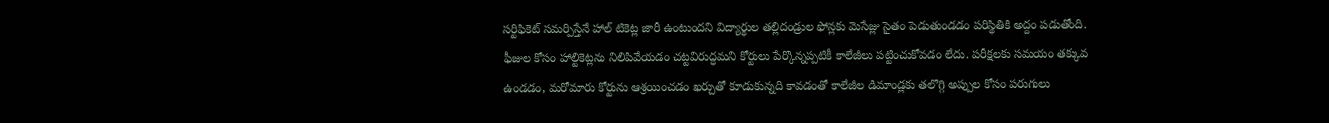సర్టిఫికెట్ సమర్పిస్తేనే హాల్ టికెట్ల జారీ ఉంటుందని విద్యార్థుల తల్లిదండ్రుల ఫోన్లకు మెసేజ్లు సైతం పెడుతుండడం పరిస్థితికి అద్దం పడుతోంది. ఫీజుల కోసం హాల్టికెట్లను నిలిపివేయడం చట్టవిరుద్ధమని కోర్టులు పేర్కొన్నప్పటికీ కాలేజీలు పట్టించుకోవడం లేదు. పరీక్షలకు సమయం తక్కువ ఉండడం, మరోమారు కోర్టును ఆశ్రయించడం ఖర్చుతో కూడుకున్నది కావడంతో కాలేజీల డిమాండ్లకు తలొగ్గి అప్పుల కోసం పరుగులు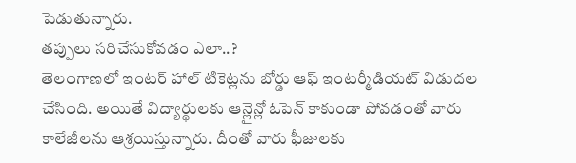పెడుతున్నారు.
తప్పులు సరిచేసుకోవడం ఎలా..?
తెలంగాణలో ఇంటర్ హాల్ టికెట్లను బోర్డు ఆఫ్ ఇంటర్మీడియట్ విడుదల చేసింది. అయితే విద్యార్థులకు ఆన్లైన్లో ఓపెన్ కాకుండా పోవడంతో వారు కాలేజీలను ఆశ్రయిస్తున్నారు. దీంతో వారు ఫీజులకు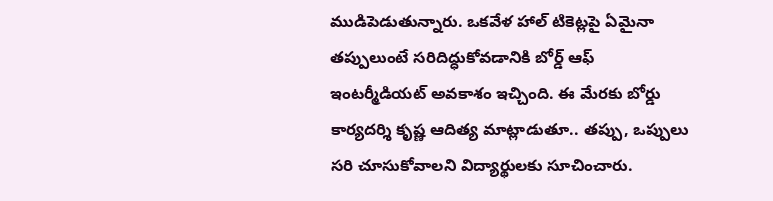ముడిపెడుతున్నారు. ఒకవేళ హాల్ టికెట్లపై ఏమైనా తప్పులుంటే సరిదిద్ధుకోవడానికి బోర్డ్ ఆఫ్ ఇంటర్మీడియట్ అవకాశం ఇచ్చింది. ఈ మేరకు బోర్డు కార్యదర్శి కృష్ణ ఆదిత్య మాట్లాడుతూ.. తప్పు, ఒప్పులు సరి చూసుకోవాలని విద్యార్థులకు సూచించారు.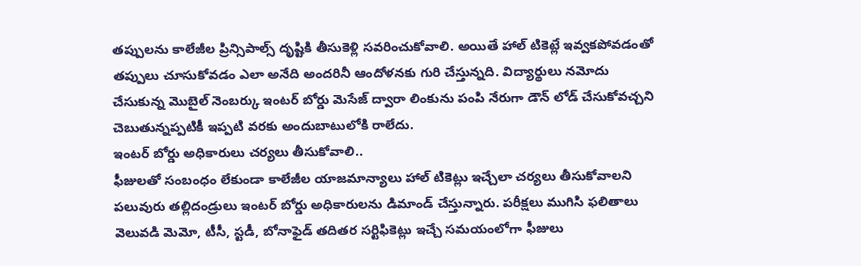తప్పులను కాలేజీల ప్రిన్సిపాల్స్ దృష్టికి తీసుకెళ్లి సవరించుకోవాలి. అయితే హాల్ టికెట్లే ఇవ్వకపోవడంతో తప్పులు చూసుకోవడం ఎలా అనేది అందరినీ ఆందోళనకు గురి చేస్తున్నది. విద్యార్థులు నమోదు చేసుకున్న మొబైల్ నెంబర్కు ఇంటర్ బోర్డు మెసేజ్ ద్వారా లింకును పంపి నేరుగా డౌన్ లోడ్ చేసుకోవచ్చని చెబుతున్నప్పటికీ ఇప్పటి వరకు అందుబాటులోకి రాలేదు.
ఇంటర్ బోర్డు అధికారులు చర్యలు తీసుకోవాలి..
ఫీజులతో సంబంధం లేకుండా కాలేజీల యాజమాన్యాలు హాల్ టికెట్లు ఇచ్చేలా చర్యలు తీసుకోవాలని పలువురు తల్లిదండ్రులు ఇంటర్ బోర్డు అధికారులను డిమాండ్ చేస్తున్నారు. పరీక్షలు ముగిసి ఫలితాలు వెలువడి మెమో, టీసీ, స్టడీ, బోనాఫైడ్ తదితర సర్టిఫికెట్లు ఇచ్చే సమయంలోగా ఫీజులు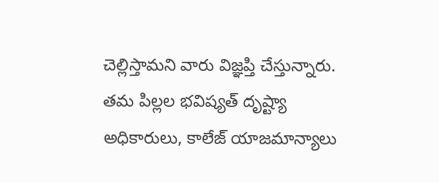చెల్లిస్తామని వారు విజ్ఞప్తి చేస్తున్నారు. తమ పిల్లల భవిష్యత్ దృష్ట్యా అధికారులు, కాలేజ్ యాజమాన్యాలు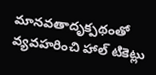మానవతాదృక్పథంతో వ్యవహరించి హాల్ టికెట్లు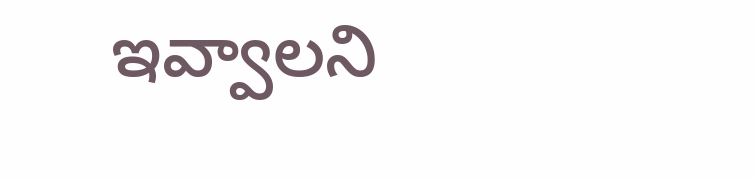ఇవ్వాలని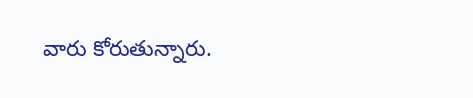వారు కోరుతున్నారు.